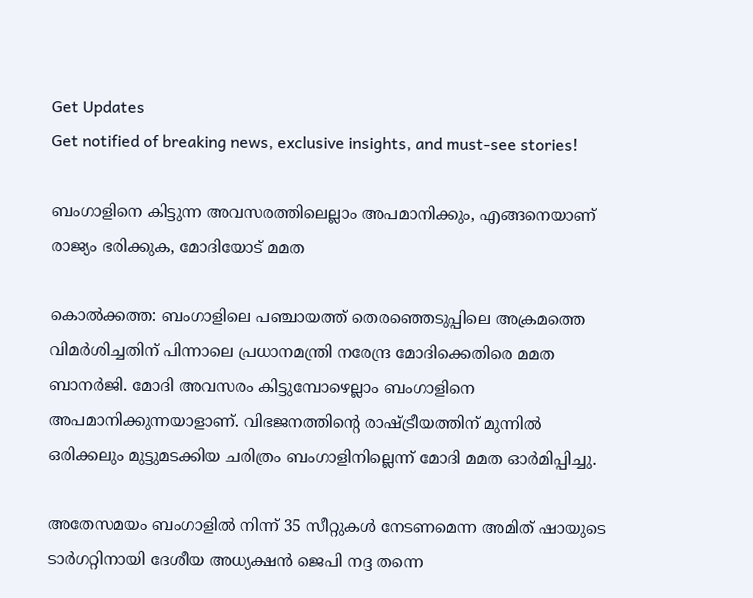Get Updates
Get notified of breaking news, exclusive insights, and must-see stories!

ബംഗാളിനെ കിട്ടുന്ന അവസരത്തിലെല്ലാം അപമാനിക്കും, എങ്ങനെയാണ് രാജ്യം ഭരിക്കുക, മോദിയോട് മമത

കൊല്‍ക്കത്ത: ബംഗാളിലെ പഞ്ചായത്ത് തെരഞ്ഞെടുപ്പിലെ അക്രമത്തെ വിമര്‍ശിച്ചതിന് പിന്നാലെ പ്രധാനമന്ത്രി നരേന്ദ്ര മോദിക്കെതിരെ മമത ബാനര്‍ജി. മോദി അവസരം കിട്ടുമ്പോഴെല്ലാം ബംഗാളിനെ അപമാനിക്കുന്നയാളാണ്. വിഭജനത്തിന്റെ രാഷ്ട്രീയത്തിന് മുന്നില്‍ ഒരിക്കലും മുട്ടുമടക്കിയ ചരിത്രം ബംഗാളിനില്ലെന്ന് മോദി മമത ഓര്‍മിപ്പിച്ചു.

അതേസമയം ബംഗാളില്‍ നിന്ന് 35 സീറ്റുകള്‍ നേടണമെന്ന അമിത് ഷായുടെ ടാര്‍ഗറ്റിനായി ദേശീയ അധ്യക്ഷന്‍ ജെപി നദ്ദ തന്നെ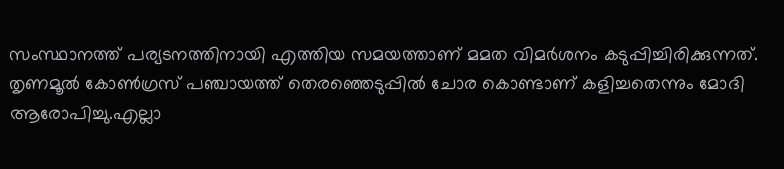സംസ്ഥാനത്ത് പര്യടനത്തിനായി എത്തിയ സമയത്താണ് മമത വിമര്‍ശനം കടുപ്പിച്ചിരിക്കുന്നത്. തൃണമൂല്‍ കോണ്‍ഗ്രസ് പഞ്ചായത്ത് തെരഞ്ഞെടുപ്പില്‍ ചോര കൊണ്ടാണ് കളിച്ചതെന്നും മോദി ആരോപിച്ചു.എല്ലാ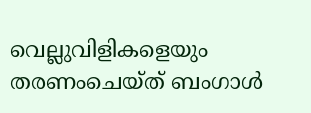വെല്ലുവിളികളെയും തരണംചെയ്ത് ബംഗാള്‍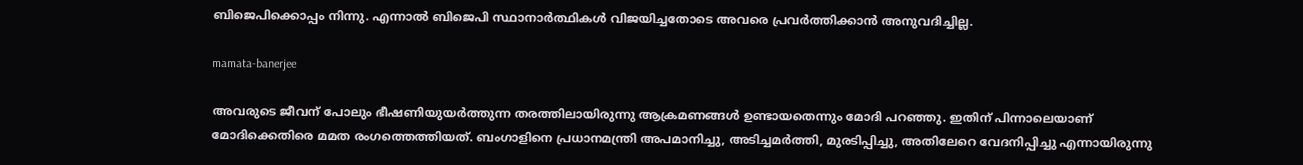ബിജെപിക്കൊപ്പം നിന്നു. എന്നാല്‍ ബിജെപി സ്ഥാനാര്‍ത്ഥികള്‍ വിജയിച്ചതോടെ അവരെ പ്രവര്‍ത്തിക്കാന്‍ അനുവദിച്ചില്ല.

mamata-banerjee

അവരുടെ ജീവന് പോലും ഭീഷണിയുയര്‍ത്തുന്ന തരത്തിലായിരുന്നു ആക്രമണങ്ങള്‍ ഉണ്ടായതെന്നും മോദി പറഞ്ഞു. ഇതിന് പിന്നാലെയാണ് മോദിക്കെതിരെ മമത രംഗത്തെത്തിയത്. ബംഗാളിനെ പ്രധാനമന്ത്രി അപമാനിച്ചു, അടിച്ചമര്‍ത്തി, മുരടിപ്പിച്ചു, അതിലേറെ വേദനിപ്പിച്ചു എന്നായിരുന്നു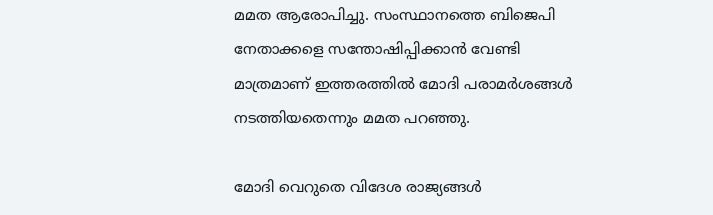മമത ആരോപിച്ചു. സംസ്ഥാനത്തെ ബിജെപി നേതാക്കളെ സന്തോഷിപ്പിക്കാന്‍ വേണ്ടി മാത്രമാണ് ഇത്തരത്തില്‍ മോദി പരാമര്‍ശങ്ങള്‍ നടത്തിയതെന്നും മമത പറഞ്ഞു.

മോദി വെറുതെ വിദേശ രാജ്യങ്ങള്‍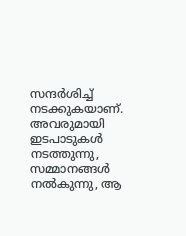സന്ദര്‍ശിച്ച് നടക്കുകയാണ്. അവരുമായി ഇടപാടുകള്‍ നടത്തുന്നു, സമ്മാനങ്ങള്‍ നല്‍കുന്നു, ആ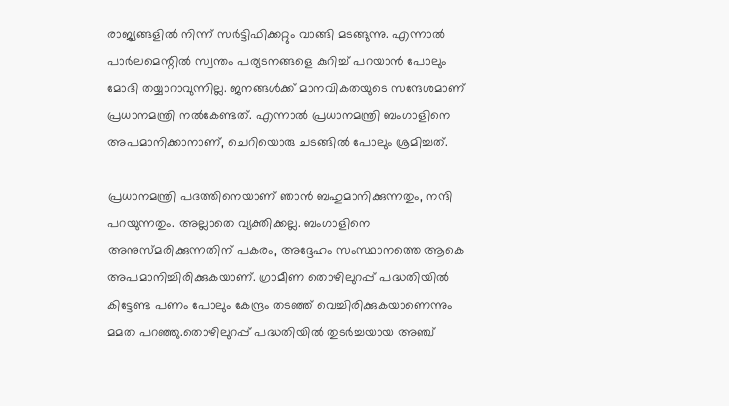രാജ്യങ്ങളില്‍ നിന്ന് സര്‍ട്ടിഫിക്കറ്റും വാങ്ങി മടങ്ങുന്നു. എന്നാല്‍ പാര്‍ലമെന്റില്‍ സ്വന്തം പര്യടനങ്ങളെ കുറിച്ച് പറയാന്‍ പോലും മോദി തയ്യാറാവുന്നില്ല. ജനങ്ങള്‍ക്ക് മാനവികതയുടെ സന്ദേശമാണ് പ്രധാനമന്ത്രി നല്‍കേണ്ടത്. എന്നാല്‍ പ്രധാനമന്ത്രി ബംഗാളിനെ അപമാനിക്കാനാണ്, ചെറിയൊരു ചടങ്ങില്‍ പോലും ശ്രമിച്ചത്.

പ്രധാനമന്ത്രി പദത്തിനെയാണ് ഞാന്‍ ബഹുമാനിക്കുന്നതും, നന്ദി പറയുന്നതും. അല്ലാതെ വ്യക്തിക്കല്ല. ബംഗാളിനെ അനുസ്മരിക്കുന്നതിന് പകരം, അദ്ദേഹം സംസ്ഥാനത്തെ ആകെ അപമാനിച്ചിരിക്കുകയാണ്. ഗ്രാമീണ തൊഴിലുറപ്പ് പദ്ധതിയില്‍ കിട്ടേണ്ട പണം പോലും കേന്ദ്രം തടഞ്ഞ് വെച്ചിരിക്കുകയാണെന്നും മമത പറഞ്ഞു.തൊഴിലുറപ്പ് പദ്ധതിയില്‍ തുടര്‍ച്ചയായ അഞ്ച്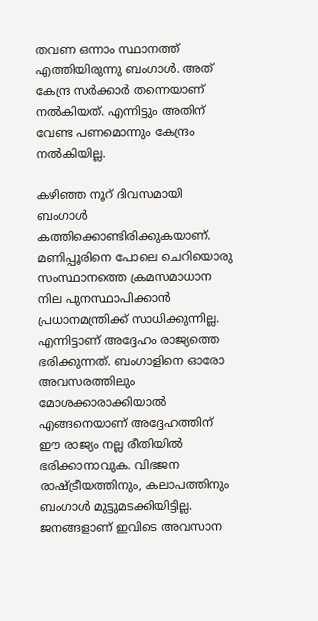തവണ ഒന്നാം സ്ഥാനത്ത് എത്തിയിരുന്നു ബംഗാള്‍. അത് കേന്ദ്ര സര്‍ക്കാര്‍ തന്നെയാണ് നല്‍കിയത്. എന്നിട്ടും അതിന് വേണ്ട പണമൊന്നും കേന്ദ്രം നല്‍കിയില്ല.

കഴിഞ്ഞ നൂറ് ദിവസമായി ബംഗാള്‍ കത്തിക്കൊണ്ടിരിക്കുകയാണ്. മണിപ്പൂരിനെ പോലെ ചെറിയൊരു സംസ്ഥാനത്തെ ക്രമസമാധാന നില പുനസ്ഥാപിക്കാന്‍ പ്രധാനമന്ത്രിക്ക് സാധിക്കുന്നില്ല. എന്നിട്ടാണ് അദ്ദേഹം രാജ്യത്തെ ഭരിക്കുന്നത്. ബംഗാളിനെ ഓരോ അവസരത്തിലും മോശക്കാരാക്കിയാല്‍ എങ്ങനെയാണ് അദ്ദേഹത്തിന് ഈ രാജ്യം നല്ല രീതിയില്‍ ഭരിക്കാനാവുക. വിഭജന രാഷ്ട്രീയത്തിനും, കലാപത്തിനും ബംഗാള്‍ മുട്ടുമടക്കിയിട്ടില്ല. ജനങ്ങളാണ് ഇവിടെ അവസാന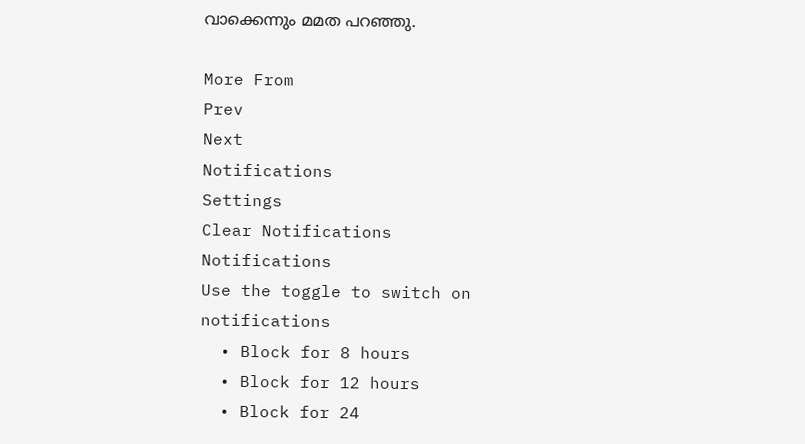വാക്കെന്നും മമത പറഞ്ഞു.

More From
Prev
Next
Notifications
Settings
Clear Notifications
Notifications
Use the toggle to switch on notifications
  • Block for 8 hours
  • Block for 12 hours
  • Block for 24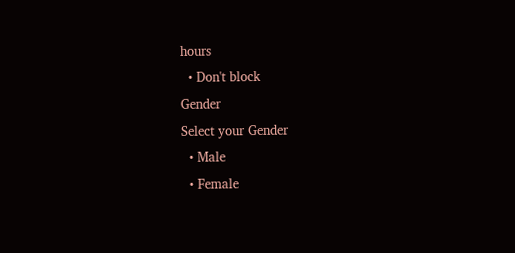hours
  • Don't block
Gender
Select your Gender
  • Male
  • Female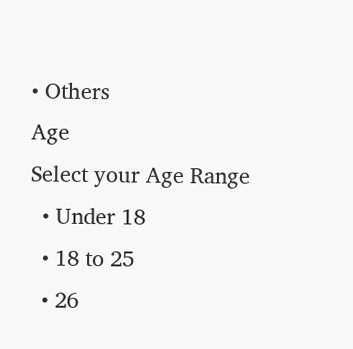• Others
Age
Select your Age Range
  • Under 18
  • 18 to 25
  • 26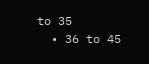to 35
  • 36 to 45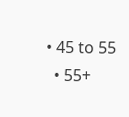• 45 to 55
  • 55+